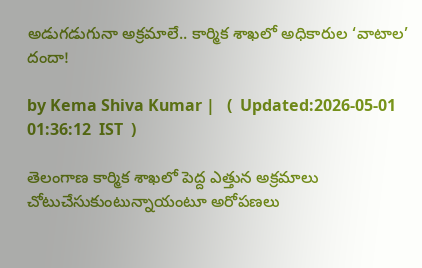అడుగడుగునా అక్రమాలే.. కార్మిక శాఖలో అధికారుల ‘వాటాల’ దందా!

by Kema Shiva Kumar |   (  Updated:2026-05-01 01:36:12  IST  )

తెలంగాణ కార్మిక శాఖలో పెద్ద ఎత్తున అక్రమాలు చోటుచేసుకుంటున్నాయంటూ అరోపణలు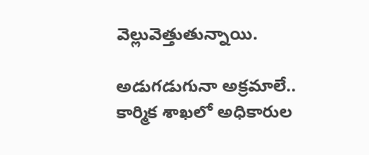వెల్లువెత్తుతున్నాయి.

అడుగడుగునా అక్రమాలే.. కార్మిక శాఖలో అధికారుల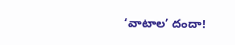‘వాటాల’ దందా!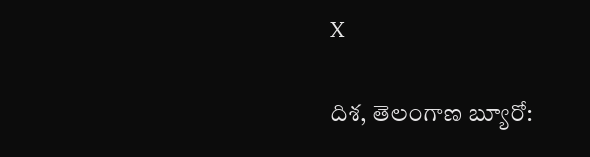X

దిశ, తెలంగాణ బ్యూరో: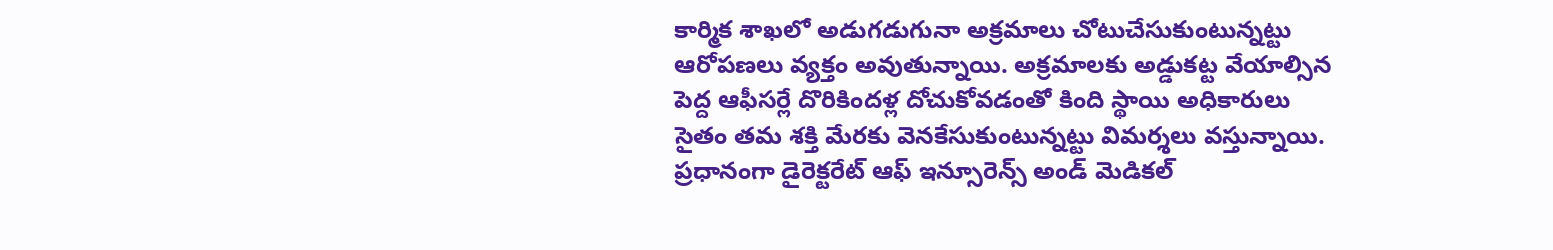కార్మిక శాఖలో అడుగడుగునా అక్రమాలు చోటుచేసుకుంటున్నట్టు ఆరోపణలు వ్యక్తం అవుతున్నాయి. అక్రమాలకు అడ్డుకట్ట వేయాల్సిన పెద్ద ఆఫీసర్లే దొరికిందళ్ల దోచుకోవడంతో కింది స్థాయి అధికారులు సైతం తమ శక్తి మేరకు వెనకేసుకుంటున్నట్టు విమర్శలు వస్తున్నాయి. ప్రధానంగా డైరెక్టరేట్ ఆఫ్ ఇన్సూరెన్స్ అండ్ మెడికల్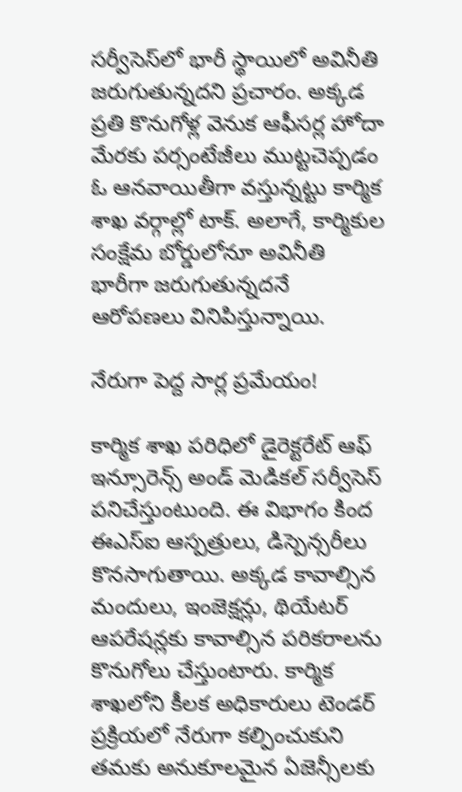సర్వీసెస్‌లో భారీ స్థాయిలో అవినీతి జరుగుతున్నదని ప్రచారం. అక్కడ ప్రతి కొనుగోళ్ల వెనుక ఆఫీసర్ల హోదా మేరకు పర్సంటేజీలు ముట్టచెప్పడం ఓ ఆనవాయితీగా వస్తున్నట్టు కార్మిక శాఖ వర్గాల్లో టాక్. అలాగే, కార్మికుల సంక్షేమ బోర్డులోనూ అవినీతి భారీగా జరుగుతున్నదనే ఆరోపణలు వినిపిస్తున్నాయి.

నేరుగా పెద్ద సార్ల ప్రమేయం!

కార్మిక శాఖ పరిధిలో డైరెక్టరేట్ ఆఫ్ ఇన్సూరెన్స్ అండ్ మెడికల్ సర్వీసెస్ పనిచేస్తుంటుంది. ఈ విభాగం కింద ఈఎస్ఐ ఆస్పత్రులు, డిస్పెన్సరీలు కొనసాగుతాయి. అక్కడ కావాల్సిన మందులు, ఇంజెక్షన్లు, థియేటర్ ఆపరేషన్లకు కావాల్సిన పరికరాలను కొనుగోలు చేస్తుంటారు. కార్మిక శాఖలోని కీలక అధికారులు టెండర్ ప్రక్రియలో నేరుగా కల్పించుకుని తమకు అనుకూలమైన ఏజెన్సీలకు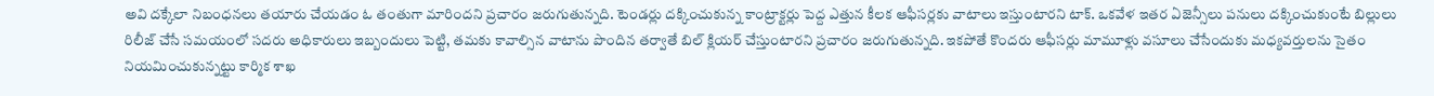అవి దక్కేలా నిబంధనలు తయారు చేయడం ఓ తంతుగా మారిందని ప్రచారం జరుగుతున్నది. టెండర్లు దక్కించుకున్న కాంట్రాక్టర్లు పెద్ద ఎత్తున కీలక ఆఫీసర్లకు వాటాలు ఇస్తుంటారని టాక్. ఒకవేళ ఇతర ఏజెన్సీలు పనులు దక్కించుకుంటే బిల్లులు రిలీజ్ చేసే సమయంలో సదరు అధికారులు ఇబ్బందులు పెట్టి, తమకు కావాల్సిన వాటాను పొందిన తర్వాతే బిల్ క్లియర్ చేస్తుంటారని ప్రచారం జరుగుతున్నది. ఇకపోతే కొందరు ఆఫీసర్లు మామూళ్లు వసూలు చేసేందుకు మధ్యవర్తులను సైతం నియమించుకున్నట్టు కార్మిక శాఖ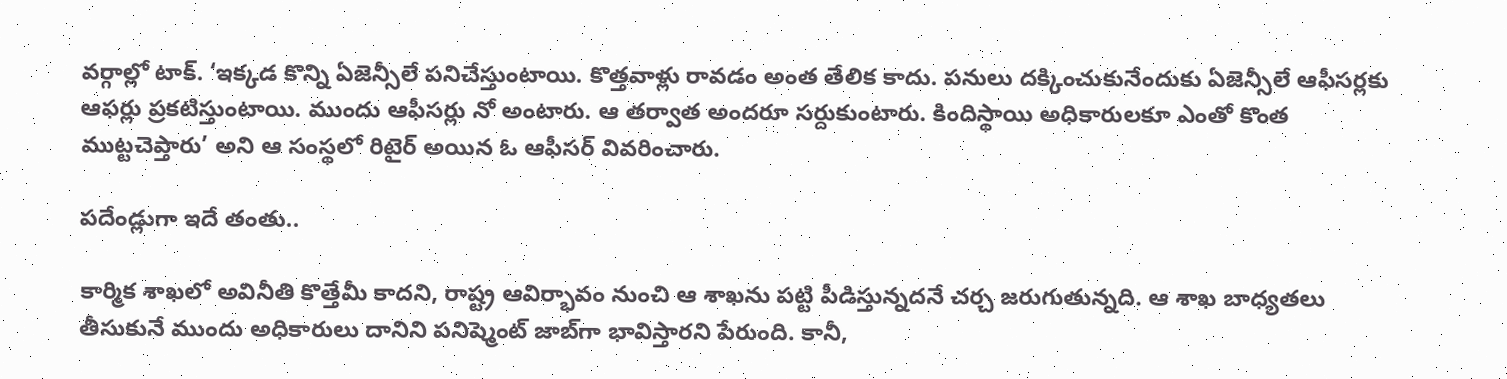వర్గాల్లో టాక్. ‘ఇక్కడ కొన్ని ఏజెన్సీలే పనిచేస్తుంటాయి. కొత్తవాళ్లు రావడం అంత తేలిక కాదు. పనులు దక్కించుకునేందుకు ఏజెన్సీలే ఆఫీసర్లకు ఆఫర్లు ప్రకటిస్తుంటాయి. ముందు ఆఫీసర్లు నో అంటారు. ఆ తర్వాత అందరూ సర్దుకుంటారు. కిందిస్థాయి అధికారులకూ ఎంతో కొంత ముట్టచెప్తారు’ అని ఆ సంస్థలో రిటైర్ అయిన ఓ ఆఫీసర్ వివరించారు.

పదేండ్లుగా ఇదే తంతు..

కార్మిక శాఖలో అవినీతి కొత్తేమీ కాదని, రాష్ట్ర ఆవిర్భావం నుంచి ఆ శాఖను పట్టి పీడిస్తున్నదనే చర్చ జరుగుతున్నది. ఆ శాఖ బాధ్యతలు తీసుకునే ముందు అధికారులు దానిని పనిష్మెంట్ జాబ్‌గా భావిస్తారని పేరుంది. కానీ,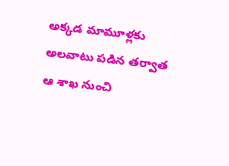అక్కడ మామూళ్లకు అలవాటు పడిన తర్వాత ఆ శాఖ నుంచి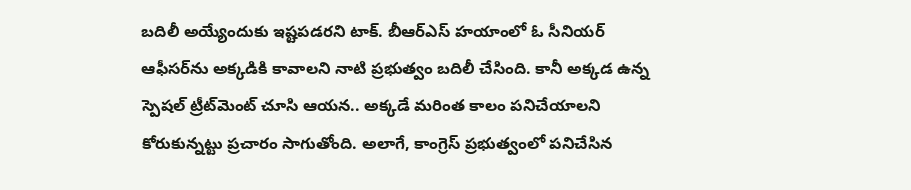బదిలీ అయ్యేందుకు ఇష్టపడరని టాక్. బీఆర్ఎస్ హయాంలో ఓ సీనియర్ ఆఫీసర్‌‌ను అక్కడికి కావాలని నాటి ప్రభుత్వం బదిలీ చేసింది. కానీ అక్కడ ఉన్న స్పెషల్ ట్రీట్‌మెంట్ చూసి ఆయన.. అక్కడే మరింత కాలం పనిచేయాలని కోరుకున్నట్టు ప్రచారం సాగుతోంది. అలాగే, కాంగ్రెస్ ప్రభుత్వంలో పనిచేసిన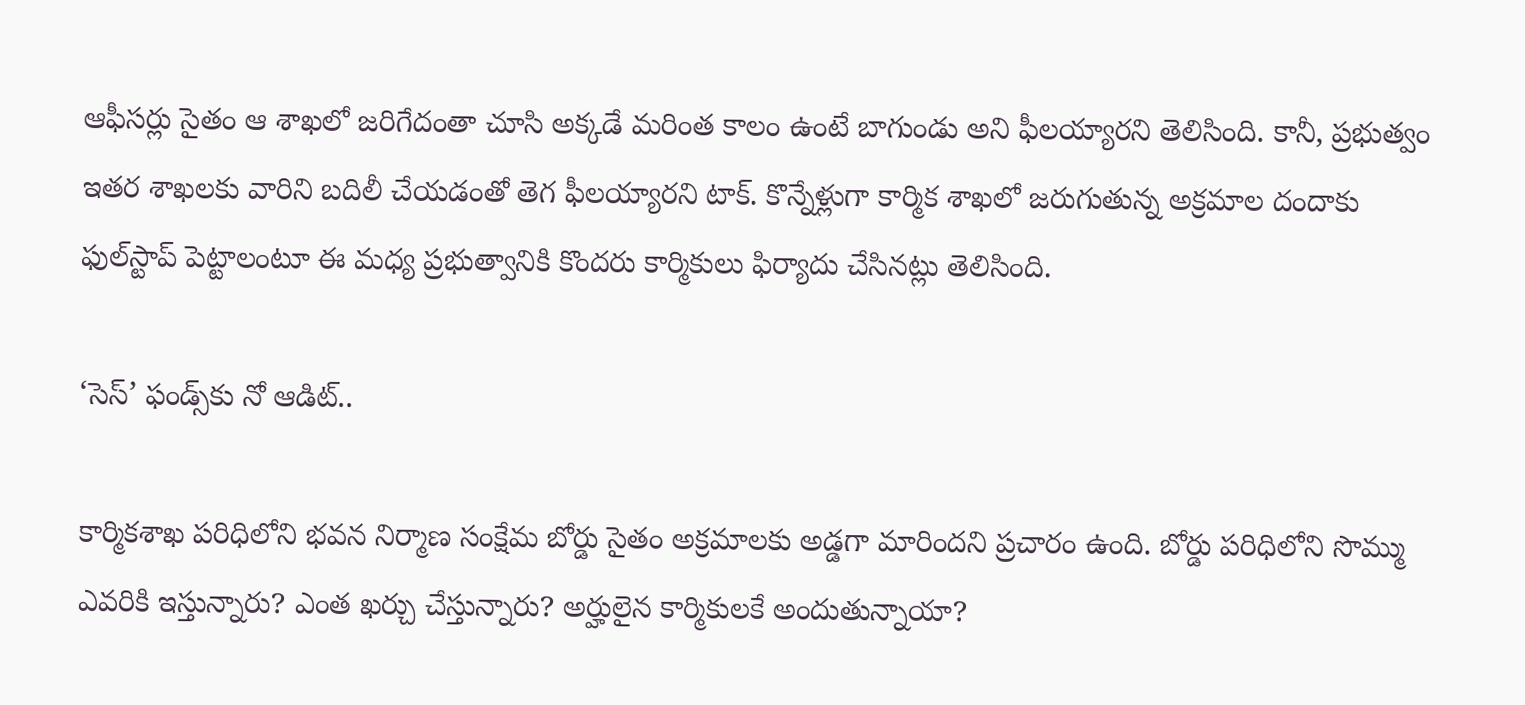ఆఫీసర్లు సైతం ఆ శాఖలో జరిగేదంతా చూసి అక్కడే మరింత కాలం ఉంటే బాగుండు అని ఫీలయ్యారని తెలిసింది. కానీ, ప్రభుత్వం ఇతర శాఖలకు వారిని బదిలీ చేయడంతో తెగ ఫీలయ్యారని టాక్. కొన్నేళ్లుగా కార్మిక శాఖలో జరుగుతున్న అక్రమాల దందాకు ఫుల్‌స్టాప్ పెట్టాలంటూ ఈ మధ్య ప్రభుత్వానికి కొందరు కార్మికులు ఫిర్యాదు చేసినట్లు తెలిసింది.

‘సెస్’ ఫండ్స్‌కు నో ఆడిట్..

కార్మికశాఖ పరిధిలోని భవన నిర్మాణ సంక్షేమ బోర్డు సైతం అక్రమాలకు అడ్డగా మారిందని ప్రచారం ఉంది. బోర్డు పరిధిలోని సొమ్ము ఎవరికి ఇస్తున్నారు? ఎంత ఖర్చు చేస్తున్నారు? అర్హులైన కార్మికులకే అందుతున్నాయా?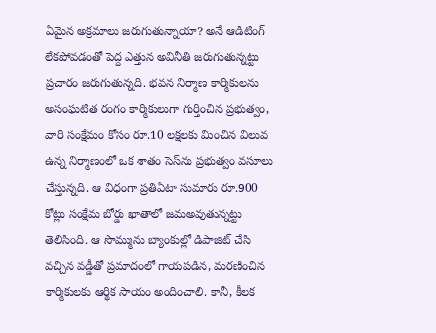ఏమైన అక్రమాలు జరుగుతున్నాయా? అనే ఆడిటింగ్ లేకపోవడంతో పెద్ద ఎత్తున అవినీతి జరుగుతున్నట్టు ప్రచారం జరుగుతున్నది. భవన నిర్మాణ కార్మికులను అసంఘటిత రంగం కార్మికులుగా గుర్తించిన ప్రభుత్వం, వారి సంక్షేమం కోసం రూ.10 లక్షలకు మించిన విలువ ఉన్న నిర్మాణంలో ఒక శాతం సెస్‌ను ప్రభుత్వం వసూలు చేస్తున్నది. ఆ విధంగా ప్రతిఏటా సుమారు రూ.900 కోట్లు సంక్షేమ బోర్డు ఖాతాలో జమఅవుతున్నట్టు తెలిసింది. ఆ సొమ్మును బ్యాంకుల్లో డిపాజిట్ చేసి వచ్చిన వడ్డీతో ప్రమాదంలో గాయపడిన, మరణించిన కార్మికులకు ఆర్థిక సాయం అందించాలి. కానీ, కీలక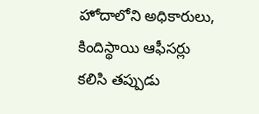హోదాలోని అధికారులు, కిందిస్థాయి ఆఫీసర్లు కలిసి తప్పుడు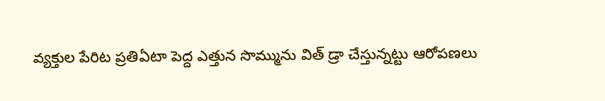వ్యక్తుల పేరిట ప్రతిఏటా పెద్ద ఎత్తున సొమ్మును విత్ డ్రా చేస్తున్నట్టు ఆరోపణలు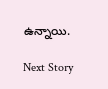ఉన్నాయి.

Next Story